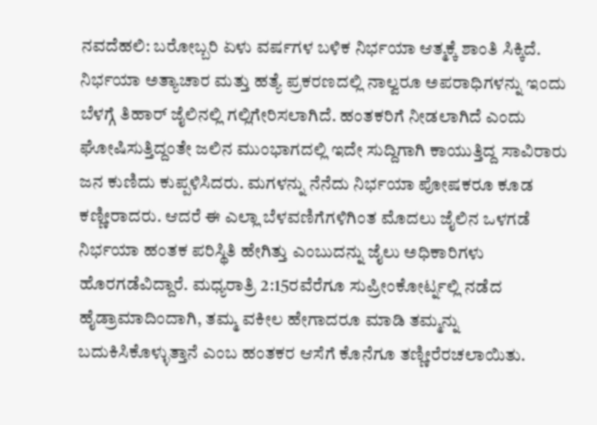ನವದೆಹಲಿ: ಬರೋಬ್ಬರಿ ಏಳು ವರ್ಷಗಳ ಬಳಿಕ ನಿರ್ಭಯಾ ಆತ್ಮಕ್ಕೆ ಶಾಂತಿ ಸಿಕ್ಕಿದೆ. ನಿರ್ಭಯಾ ಅತ್ಯಾಚಾರ ಮತ್ತು ಹತ್ಯೆ ಪ್ರಕರಣದಲ್ಲಿ ನಾಲ್ವರೂ ಅಪರಾಧಿಗಳನ್ನು ಇಂದು ಬೆಳಗ್ಗೆ ತಿಹಾರ್ ಜೈಲಿನಲ್ಲಿ ಗಲ್ಲಿಗೇರಿಸಲಾಗಿದೆ. ಹಂತಕರಿಗೆ ನೀಡಲಾಗಿದೆ ಎಂದು ಘೋಷಿಸುತ್ತಿದ್ದಂತೇ ಜಲಿನ ಮುಂಭಾಗದಲ್ಲಿ ಇದೇ ಸುದ್ದಿಗಾಗಿ ಕಾಯುತ್ತಿದ್ದ ಸಾವಿರಾರು ಜನ ಕುಣಿದು ಕುಪ್ಪಳಿಸಿದರು. ಮಗಳನ್ನು ನೆನೆದು ನಿರ್ಭಯಾ ಪೋಷಕರೂ ಕೂಡ ಕಣ್ಣೀರಾದರು. ಆದರೆ ಈ ಎಲ್ಲಾ ಬೆಳವಣಿಗೆಗಳಿಗಿಂತ ಮೊದಲು ಜೈಲಿನ ಒಳಗಡೆ ನಿರ್ಭಯಾ ಹಂತಕ ಪರಿಸ್ಥಿತಿ ಹೇಗಿತ್ತು ಎಂಬುದನ್ನು ಜೈಲು ಅಧಿಕಾರಿಗಳು ಹೊರಗಡೆವಿದ್ದಾರೆ. ಮಧ್ಯರಾತ್ರಿ 2:15ರವೆರೆಗೂ ಸುಪ್ರೀಂಕೋರ್ಟ್ನಲ್ಲಿ ನಡೆದ ಹೈಡ್ರಾಮಾದಿಂದಾಗಿ, ತಮ್ಮ ವಕೀಲ ಹೇಗಾದರೂ ಮಾಡಿ ತಮ್ಮನ್ನು ಬದುಕಿಸಿಕೊಳ್ಳುತ್ತಾನೆ ಎಂಬ ಹಂತಕರ ಆಸೆಗೆ ಕೊನೆಗೂ ತಣ್ಣೀರೆರಚಲಾಯಿತು.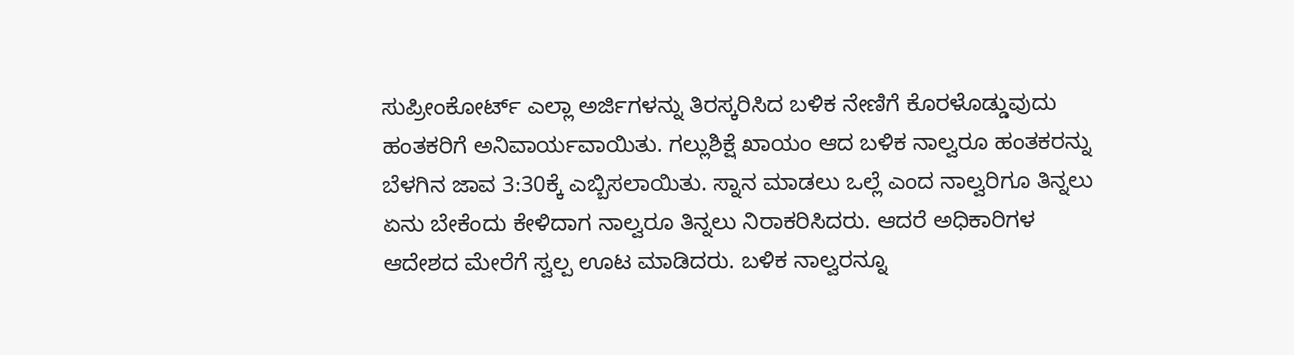ಸುಪ್ರೀಂಕೋರ್ಟ್ ಎಲ್ಲಾ ಅರ್ಜಿಗಳನ್ನು ತಿರಸ್ಕರಿಸಿದ ಬಳಿಕ ನೇಣಿಗೆ ಕೊರಳೊಡ್ಡುವುದು ಹಂತಕರಿಗೆ ಅನಿವಾರ್ಯವಾಯಿತು. ಗಲ್ಲುಶಿಕ್ಷೆ ಖಾಯಂ ಆದ ಬಳಿಕ ನಾಲ್ವರೂ ಹಂತಕರನ್ನು ಬೆಳಗಿನ ಜಾವ 3:30ಕ್ಕೆ ಎಬ್ಬಿಸಲಾಯಿತು. ಸ್ನಾನ ಮಾಡಲು ಒಲ್ಲೆ ಎಂದ ನಾಲ್ವರಿಗೂ ತಿನ್ನಲು ಏನು ಬೇಕೆಂದು ಕೇಳಿದಾಗ ನಾಲ್ವರೂ ತಿನ್ನಲು ನಿರಾಕರಿಸಿದರು. ಆದರೆ ಅಧಿಕಾರಿಗಳ ಆದೇಶದ ಮೇರೆಗೆ ಸ್ವಲ್ಪ ಊಟ ಮಾಡಿದರು. ಬಳಿಕ ನಾಲ್ವರನ್ನೂ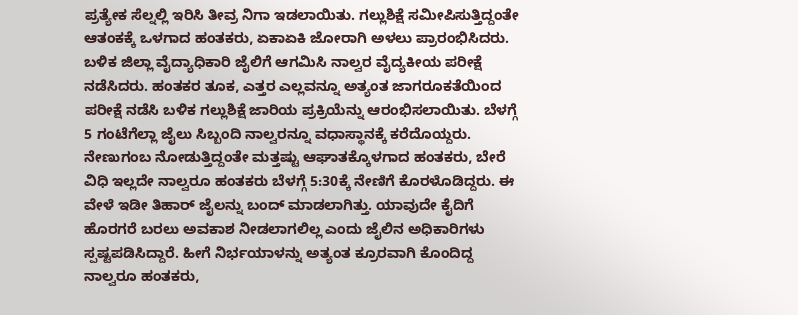ಪ್ರತ್ಯೇಕ ಸೆಲ್ನಲ್ಲಿ ಇರಿಸಿ ತೀವ್ರ ನಿಗಾ ಇಡಲಾಯಿತು. ಗಲ್ಲುಶಿಕ್ಷೆ ಸಮೀಪಿಸುತ್ತಿದ್ದಂತೇ ಆತಂಕಕ್ಕೆ ಒಳಗಾದ ಹಂತಕರು, ಏಕಾಏಕಿ ಜೋರಾಗಿ ಅಳಲು ಪ್ರಾರಂಭಿಸಿದರು. ಬಳಿಕ ಜಿಲ್ಲಾ ವೈದ್ಯಾಧಿಕಾರಿ ಜೈಲಿಗೆ ಆಗಮಿಸಿ ನಾಲ್ವರ ವೈದ್ಯಕೀಯ ಪರೀಕ್ಷೆ ನಡೆಸಿದರು. ಹಂತಕರ ತೂಕ, ಎತ್ತರ ಎಲ್ಲವನ್ನೂ ಅತ್ಯಂತ ಜಾಗರೂಕತೆಯಿಂದ ಪರೀಕ್ಷೆ ನಡೆಸಿ ಬಳಿಕ ಗಲ್ಲುಶಿಕ್ಷೆ ಜಾರಿಯ ಪ್ರಕ್ರಿಯೆನ್ನು ಆರಂಭಿಸಲಾಯಿತು. ಬೆಳಗ್ಗೆ 5 ಗಂಟೆಗೆಲ್ಲಾ ಜೈಲು ಸಿಬ್ಬಂದಿ ನಾಲ್ವರನ್ನೂ ವಧಾಸ್ಥಾನಕ್ಕೆ ಕರೆದೊಯ್ದರು. ನೇಣುಗಂಬ ನೋಡುತ್ತಿದ್ದಂತೇ ಮತ್ತಷ್ಟು ಆಘಾತಕ್ಕೊಳಗಾದ ಹಂತಕರು, ಬೇರೆ ವಿಧಿ ಇಲ್ಲದೇ ನಾಲ್ವರೂ ಹಂತಕರು ಬೆಳಗ್ಗೆ 5:30ಕ್ಕೆ ನೇಣಿಗೆ ಕೊರಳೊಡಿದ್ದರು. ಈ ವೇಳೆ ಇಡೀ ತಿಹಾರ್ ಜೈಲನ್ನು ಬಂದ್ ಮಾಡಲಾಗಿತ್ತು. ಯಾವುದೇ ಕೈದಿಗೆ ಹೊರಗರೆ ಬರಲು ಅವಕಾಶ ನೀಡಲಾಗಲಿಲ್ಲ ಎಂದು ಜೈಲಿನ ಅಧಿಕಾರಿಗಳು ಸ್ಪಷ್ಟಪಡಿಸಿದ್ದಾರೆ. ಹೀಗೆ ನಿರ್ಭಯಾಳನ್ನು ಅತ್ಯಂತ ಕ್ರೂರವಾಗಿ ಕೊಂದಿದ್ದ ನಾಲ್ವರೂ ಹಂತಕರು,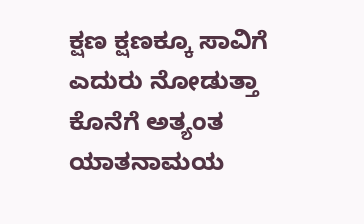ಕ್ಷಣ ಕ್ಷಣಕ್ಕೂ ಸಾವಿಗೆ ಎದುರು ನೋಡುತ್ತಾ ಕೊನೆಗೆ ಅತ್ಯಂತ ಯಾತನಾಮಯ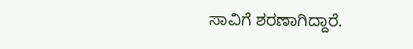ಸಾವಿಗೆ ಶರಣಾಗಿದ್ದಾರೆ.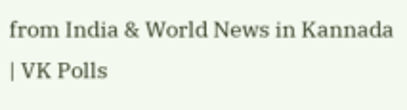from India & World News in Kannada | VK Polls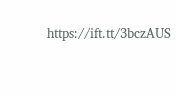https://ift.tt/3bczAUS